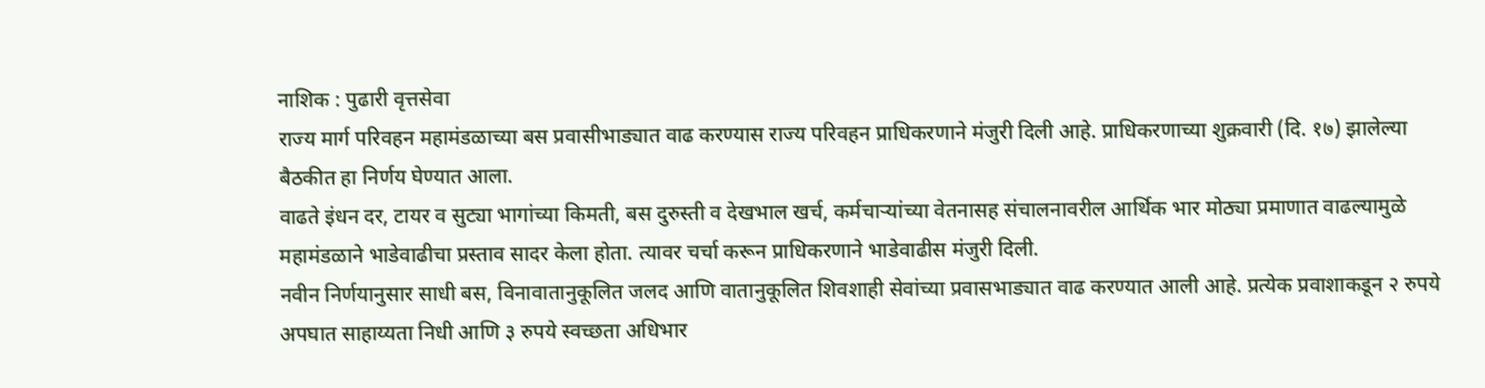नाशिक : पुढारी वृत्तसेवा
राज्य मार्ग परिवहन महामंडळाच्या बस प्रवासीभाड्यात वाढ करण्यास राज्य परिवहन प्राधिकरणाने मंजुरी दिली आहे. प्राधिकरणाच्या शुक्रवारी (दि. १७) झालेल्या बैठकीत हा निर्णय घेण्यात आला.
वाढते इंधन दर, टायर व सुट्या भागांच्या किमती, बस दुरुस्ती व देखभाल खर्च, कर्मचाऱ्यांच्या वेतनासह संचालनावरील आर्थिक भार मोठ्या प्रमाणात वाढल्यामुळे महामंडळाने भाडेवाढीचा प्रस्ताव सादर केला होता. त्यावर चर्चा करून प्राधिकरणाने भाडेवाढीस मंजुरी दिली.
नवीन निर्णयानुसार साधी बस, विनावातानुकूलित जलद आणि वातानुकूलित शिवशाही सेवांच्या प्रवासभाड्यात वाढ करण्यात आली आहे. प्रत्येक प्रवाशाकडून २ रुपये अपघात साहाय्यता निधी आणि ३ रुपये स्वच्छता अधिभार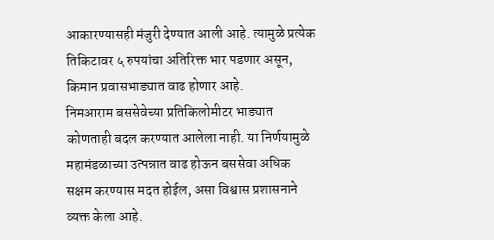आकारण्यासही मंजुरी देण्यात आली आहे. त्यामुळे प्रत्येक तिकिटावर ५ रुपयांचा अतिरिक्त भार पडणार असून, किमान प्रवासभाड्यात वाढ होणार आहे.
निमआराम बससेवेच्या प्रतिकिलोमीटर भाड्यात कोणताही बदल करण्यात आलेला नाही. या निर्णयामुळे महामंडळाच्या उत्पन्नात वाढ होऊन बससेवा अधिक सक्षम करण्यास मदत होईल, असा विश्वास प्रशासनाने व्यक्त केला आहे.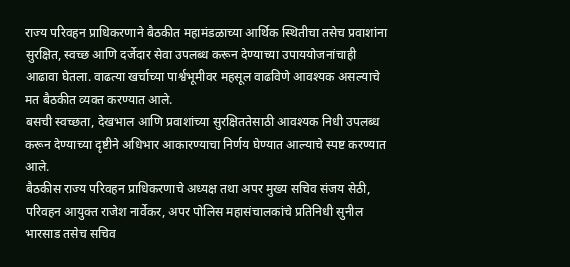राज्य परिवहन प्राधिकरणाने बैठकीत महामंडळाच्या आर्थिक स्थितीचा तसेच प्रवाशांना सुरक्षित, स्वच्छ आणि दर्जेदार सेवा उपलब्ध करून देण्याच्या उपाययोजनांचाही आढावा घेतला. वाढत्या खर्चाच्या पार्श्वभूमीवर महसूल वाढविणे आवश्यक असल्याचे मत बैठकीत व्यक्त करण्यात आले.
बसची स्वच्छता, देखभाल आणि प्रवाशांच्या सुरक्षिततेसाठी आवश्यक निधी उपलब्ध करून देण्याच्या दृष्टीने अधिभार आकारण्याचा निर्णय घेण्यात आल्याचे स्पष्ट करण्यात आले.
बैठकीस राज्य परिवहन प्राधिकरणाचे अध्यक्ष तथा अपर मुख्य सचिव संजय सेठी, परिवहन आयुक्त राजेश नार्वेकर, अपर पोलिस महासंचालकांचे प्रतिनिधी सुनील भारसाड तसेच सचिव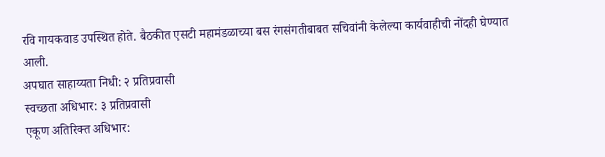रवि गायकवाड उपस्थित होते. बैठकीत एसटी महामंडळाच्या बस रंगसंगतीबाबत सचिवांनी केलेल्या कार्यवाहीची नोंदही घेण्यात आली.
अपघात साहाय्यता निधी: २ प्रतिप्रवासी
स्वच्छता अधिभार: ३ प्रतिप्रवासी
एकूण अतिरिक्त अधिभार: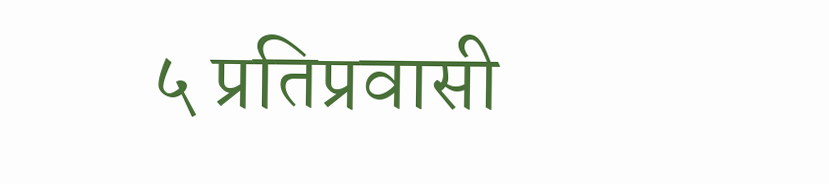५ प्रतिप्रवासी